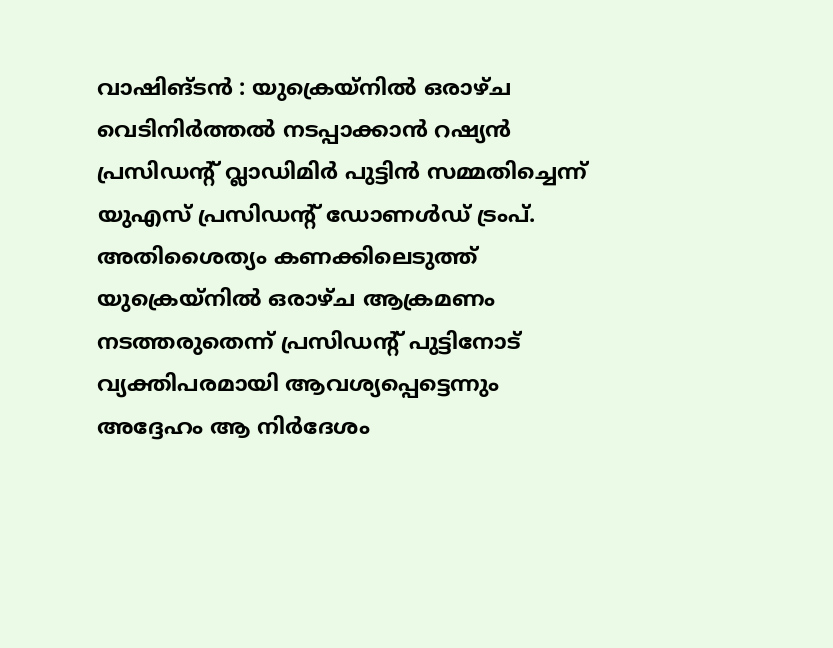വാഷിങ്ടൻ : യുക്രെയ്നിൽ ഒരാഴ്ച വെടിനിർത്തൽ നടപ്പാക്കാൻ റഷ്യൻ പ്രസിഡന്റ് വ്ലാഡിമിർ പുട്ടിൻ സമ്മതിച്ചെന്ന് യുഎസ് പ്രസിഡന്റ് ഡോണൾഡ് ട്രംപ്. അതിശൈത്യം കണക്കിലെടുത്ത് യുക്രെയ്നിൽ ഒരാഴ്ച ആക്രമണം നടത്തരുതെന്ന് പ്രസിഡന്റ് പുട്ടിനോട് വ്യക്തിപരമായി ആവശ്യപ്പെട്ടെന്നും അദ്ദേഹം ആ നിർദേശം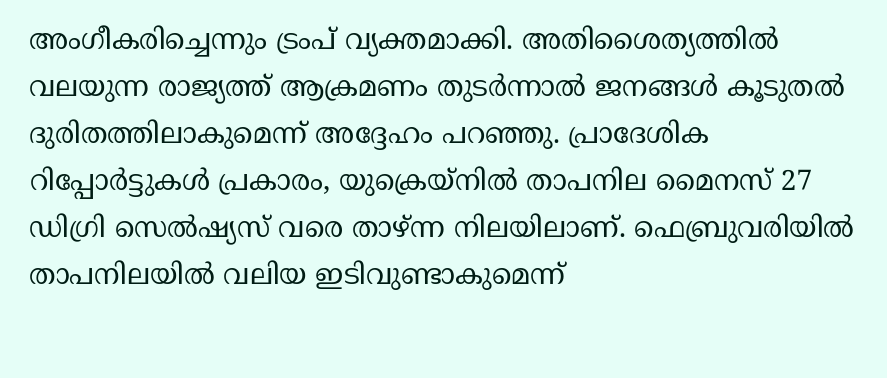അംഗീകരിച്ചെന്നും ട്രംപ് വ്യക്തമാക്കി. അതിശൈത്യത്തിൽ വലയുന്ന രാജ്യത്ത് ആക്രമണം തുടർന്നാൽ ജനങ്ങൾ കൂടുതൽ ദുരിതത്തിലാകുമെന്ന് അദ്ദേഹം പറഞ്ഞു. പ്രാദേശിക റിപ്പോർട്ടുകൾ പ്രകാരം, യുക്രെയ്നിൽ താപനില മൈനസ് 27 ഡിഗ്രി സെൽഷ്യസ് വരെ താഴ്ന്ന നിലയിലാണ്. ഫെബ്രുവരിയിൽ താപനിലയിൽ വലിയ ഇടിവുണ്ടാകുമെന്ന്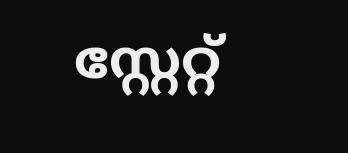സ്റ്റേറ്റ്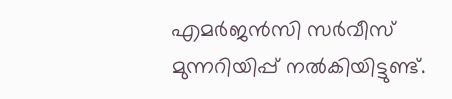എമർജൻസി സർവീസ് മുന്നറിയിപ്പ് നൽകിയിട്ടുണ്ട്.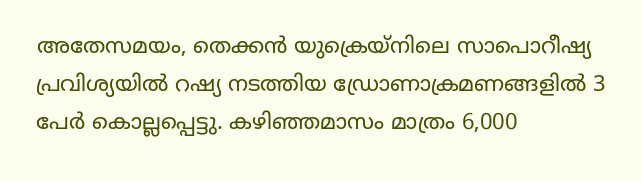അതേസമയം, തെക്കൻ യുക്രെയ്നിലെ സാപൊറീഷ്യ പ്രവിശ്യയിൽ റഷ്യ നടത്തിയ ഡ്രോണാക്രമണങ്ങളിൽ 3 പേർ കൊല്ലപ്പെട്ടു. കഴിഞ്ഞമാസം മാത്രം 6,000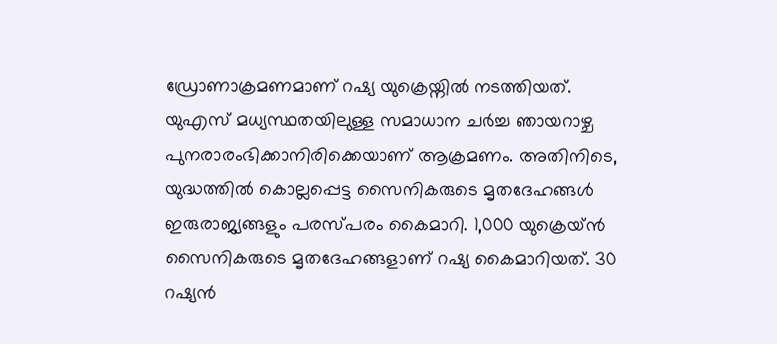ഡ്രോണാക്രമണമാണ് റഷ്യ യുക്രെയ്നിൽ നടത്തിയത്. യുഎസ് മധ്യസ്ഥതയിലുള്ള സമാധാന ചർച്ച ഞായറാഴ്ച പുനരാരംഭിക്കാനിരിക്കെയാണ് ആക്രമണം. അതിനിടെ, യുദ്ധത്തിൽ കൊല്ലപ്പെട്ട സൈനികരുടെ മൃതദേഹങ്ങൾ ഇരുരാജ്യങ്ങളും പരസ്പരം കൈമാറി. 1,000 യുക്രെയ്ൻ സൈനികരുടെ മൃതദേഹങ്ങളാണ് റഷ്യ കൈമാറിയത്. 30 റഷ്യൻ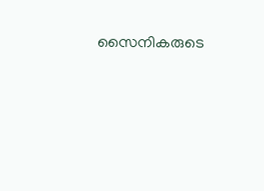സൈനികരുടെ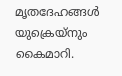മൃതദേഹങ്ങൾ യുക്രെയ്നും കൈമാറി.